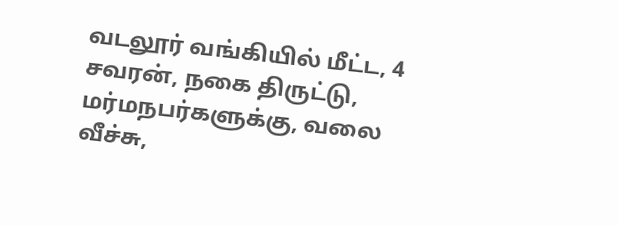வடலூர் வங்கியில் மீட்ட, 4 சவரன், நகை திருட்டு, மர்மநபர்களுக்கு, வலை வீச்சு,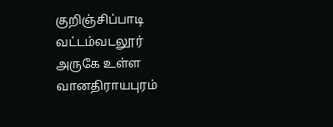குறிஞ்சிப்பாடி வட்டம்வடலூர் அருகே உள்ள வானதிராயபுரம்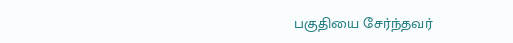பகுதியை சேர்ந்தவர்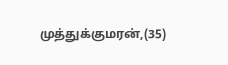முத்துக்குமரன்,(35)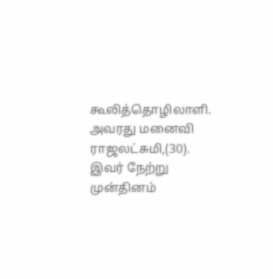கூலித்தொழிலாளி. அவரது மனைவி ராஜலட்சுமி,(30). இவர் நேற்று முன்தினம்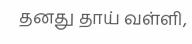தனது தாய் வள்ளி,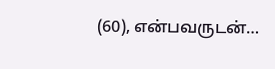(60), என்பவருடன்…